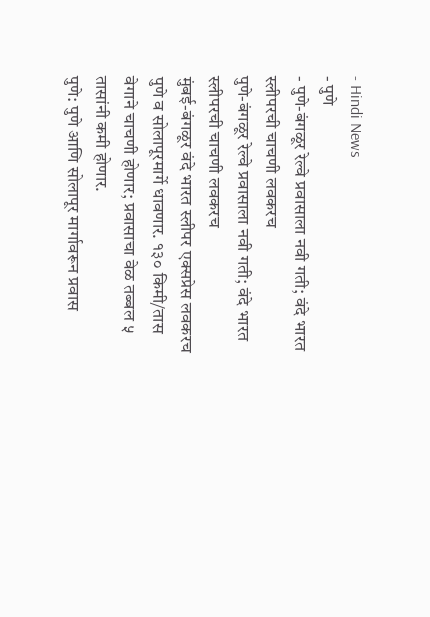- Hindi News
- पुणे
- पुणे-बंगळूर रेल्वे प्रवासाला नवी गती; वंदे भारत स्लीपरची चाचणी लवकरच
पुणे-बंगळूर रेल्वे प्रवासाला नवी गती; वंदे भारत स्लीपरची चाचणी लवकरच
मुंबई-बंगळूर वंदे भारत स्लीपर एक्सप्रेस लवकरच पुणे व सोलापूरमार्गे धावणार. १३० किमी/तास वेगाने चाचणी होणार; प्रवासाचा वेळ तब्बल ५ तासांनी कमी होणार.
पुणे: पुणे आणि सोलापूर मार्गावरून प्रवास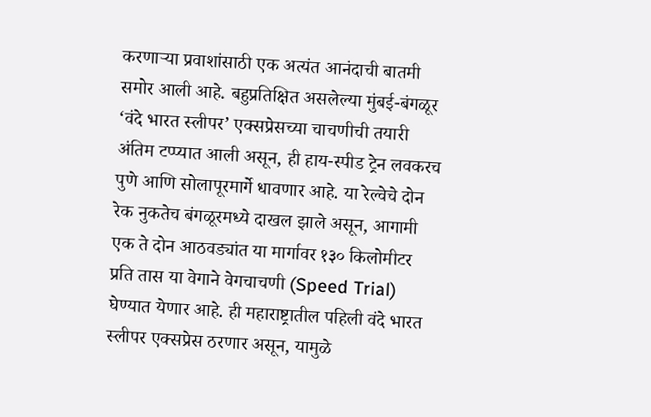करणाऱ्या प्रवाशांसाठी एक अत्यंत आनंदाची बातमी समोर आली आहे. बहुप्रतिक्षित असलेल्या मुंबई-बंगळूर ‘वंदे भारत स्लीपर’ एक्सप्रेसच्या चाचणीची तयारी अंतिम टप्प्यात आली असून, ही हाय-स्पीड ट्रेन लवकरच पुणे आणि सोलापूरमार्गे धावणार आहे. या रेल्वेचे दोन रेक नुकतेच बंगळूरमध्ये दाखल झाले असून, आगामी एक ते दोन आठवड्यांत या मार्गावर १३० किलोमीटर प्रति तास या वेगाने वेगचाचणी (Speed Trial) घेण्यात येणार आहे. ही महाराष्ट्रातील पहिली वंदे भारत स्लीपर एक्सप्रेस ठरणार असून, यामुळे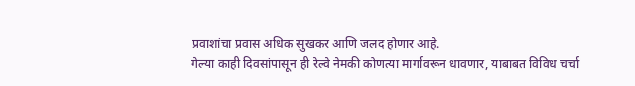प्रवाशांचा प्रवास अधिक सुखकर आणि जलद होणार आहे.
गेल्या काही दिवसांपासून ही रेल्वे नेमकी कोणत्या मार्गावरून धावणार, याबाबत विविध चर्चा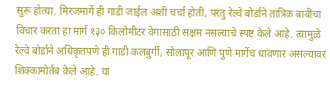सुरू होत्या. मिरजमार्गे ही गाडी जाईल अशी चर्चा होती, परंतु रेल्वे बोर्डाने तांत्रिक बाबींचा विचार करता हा मार्ग १३० किलोमीटर वेगासाठी सक्षम नसल्याचे स्पष्ट केले आहे. त्यामुळे रेल्वे बोर्डाने अधिकृतपणे ही गाडी कलबुर्गी, सोलापूर आणि पुणे मार्गेच धावणार असल्यावर शिक्कामोर्तब केले आहे. या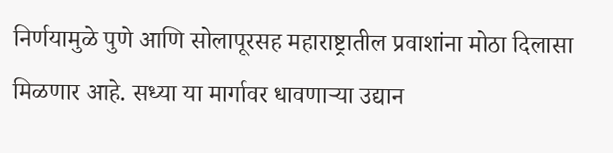निर्णयामुळे पुणे आणि सोलापूरसह महाराष्ट्रातील प्रवाशांना मोठा दिलासा मिळणार आहे. सध्या या मार्गावर धावणाऱ्या उद्यान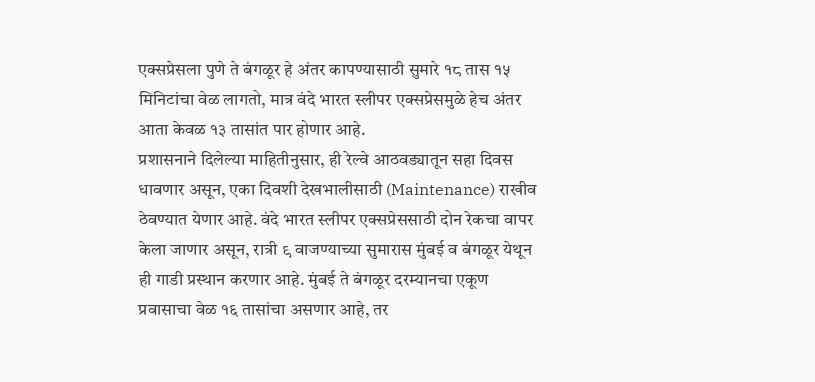एक्सप्रेसला पुणे ते बंगळूर हे अंतर कापण्यासाठी सुमारे १८ तास १५ मिनिटांचा वेळ लागतो, मात्र वंदे भारत स्लीपर एक्सप्रेसमुळे हेच अंतर आता केवळ १३ तासांत पार होणार आहे.
प्रशासनाने दिलेल्या माहितीनुसार, ही रेल्वे आठवड्यातून सहा दिवस धावणार असून, एका दिवशी देखभालीसाठी (Maintenance) राखीव ठेवण्यात येणार आहे. वंदे भारत स्लीपर एक्सप्रेससाठी दोन रेकचा वापर केला जाणार असून, रात्री ९ वाजण्याच्या सुमारास मुंबई व बंगळूर येथून ही गाडी प्रस्थान करणार आहे. मुंबई ते बंगळूर दरम्यानचा एकूण प्रवासाचा वेळ १६ तासांचा असणार आहे, तर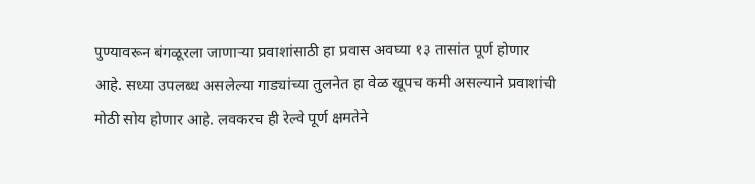पुण्यावरून बंगळूरला जाणाऱ्या प्रवाशांसाठी हा प्रवास अवघ्या १३ तासांत पूर्ण होणार आहे. सध्या उपलब्ध असलेल्या गाड्यांच्या तुलनेत हा वेळ खूपच कमी असल्याने प्रवाशांची मोठी सोय होणार आहे. लवकरच ही रेल्वे पूर्ण क्षमतेने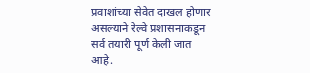प्रवाशांच्या सेवेत दाखल होणार असल्याने रेल्वे प्रशासनाकडून सर्व तयारी पूर्ण केली जात आहे.